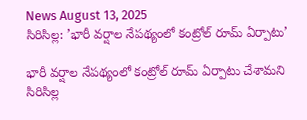News August 13, 2025
సిరిసిల్ల: ’భారీ వర్షాల నేపథ్యంలో కంట్రోల్ రూమ్ ఏర్పాటు’

భారీ వర్షాల నేపథ్యంలో కంట్రోల్ రూమ్ ఏర్పాటు చేశామని సిరిసిల్ల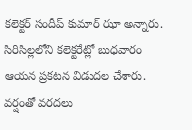కలెక్టర్ సందీప్ కుమార్ ఝా అన్నారు. సిరిసిల్లలోని కలెక్టరేట్లో బుధవారం ఆయన ప్రకటన విడుదల చేశారు. వర్షంతో వరదలు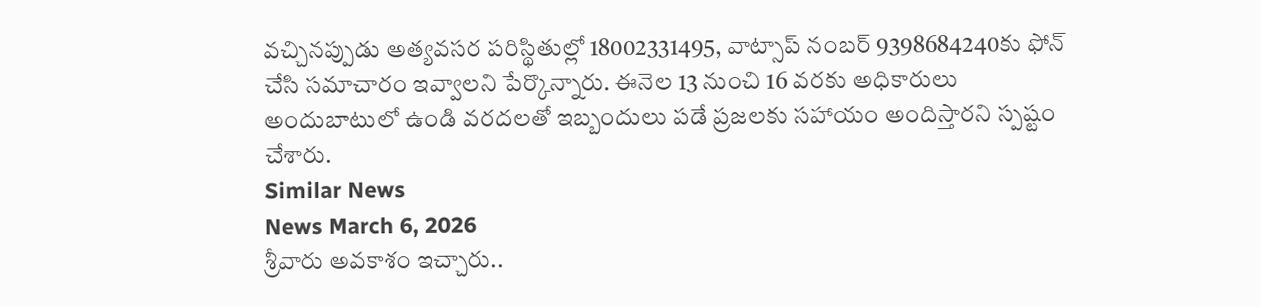వచ్చినప్పుడు అత్యవసర పరిస్థితుల్లో 18002331495, వాట్సాప్ నంబర్ 9398684240కు ఫోన్ చేసి సమాచారం ఇవ్వాలని పేర్కొన్నారు. ఈనెల 13 నుంచి 16 వరకు అధికారులు అందుబాటులో ఉండి వరదలతో ఇబ్బందులు పడే ప్రజలకు సహాయం అందిస్తారని స్పష్టం చేశారు.
Similar News
News March 6, 2026
శ్రీవారు అవకాశం ఇచ్చారు..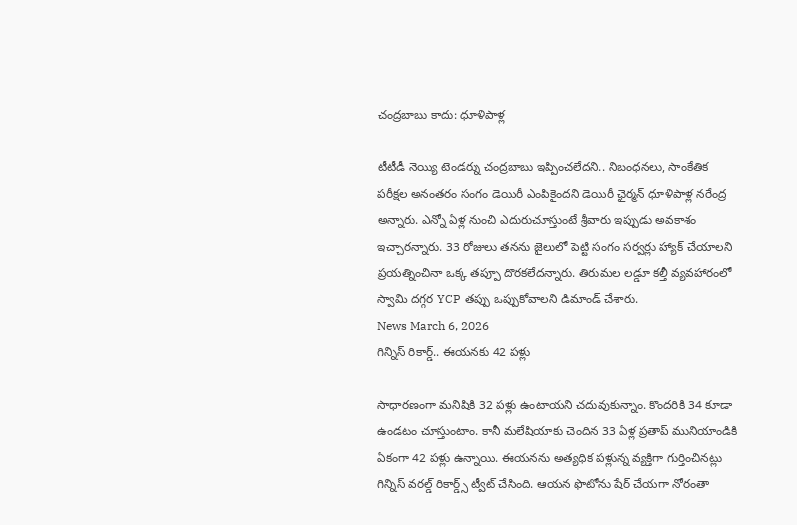చంద్రబాబు కాదు: ధూళిపాళ్ల

టీటీడీ నెయ్యి టెండర్ను చంద్రబాబు ఇప్పించలేదని.. నిబంధనలు, సాంకేతిక పరీక్షల అనంతరం సంగం డెయిరీ ఎంపికైందని డెయిరీ ఛైర్మన్ ధూళిపాళ్ల నరేంద్ర అన్నారు. ఎన్నో ఏళ్ల నుంచి ఎదురుచూస్తుంటే శ్రీవారు ఇప్పుడు అవకాశం ఇచ్చారన్నారు. 33 రోజులు తనను జైలులో పెట్టి సంగం సర్వర్లు హ్యాక్ చేయాలని ప్రయత్నించినా ఒక్క తప్పూ దొరకలేదన్నారు. తిరుమల లడ్డూ కల్తీ వ్యవహారంలో స్వామి దగ్గర YCP తప్పు ఒప్పుకోవాలని డిమాండ్ చేశారు.
News March 6, 2026
గిన్నిస్ రికార్డ్.. ఈయనకు 42 పళ్లు

సాధారణంగా మనిషికి 32 పళ్లు ఉంటాయని చదువుకున్నాం. కొందరికి 34 కూడా ఉండటం చూస్తుంటాం. కానీ మలేషియాకు చెందిన 33 ఏళ్ల ప్రతాప్ మునియాండికి ఏకంగా 42 పళ్లు ఉన్నాయి. ఈయనను అత్యధిక పళ్లున్న వ్యక్తిగా గుర్తించినట్లు గిన్నిస్ వరల్డ్ రికార్డ్స్ ట్వీట్ చేసింది. ఆయన ఫొటోను షేర్ చేయగా నోరంతా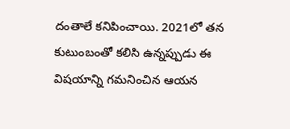దంతాలే కనిపించాయి. 2021లో తన కుటుంబంతో కలిసి ఉన్నప్పుడు ఈ విషయాన్ని గమనించిన ఆయన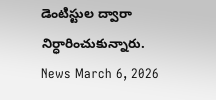డెంటిస్టుల ద్వారా నిర్ధారించుకున్నారు.
News March 6, 2026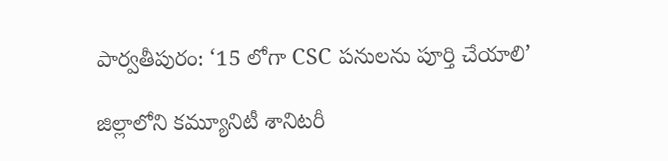పార్వతీపురం: ‘15 లోగా CSC పనులను పూర్తి చేయాలి’

జిల్లాలోని కమ్యూనిటీ శానిటరీ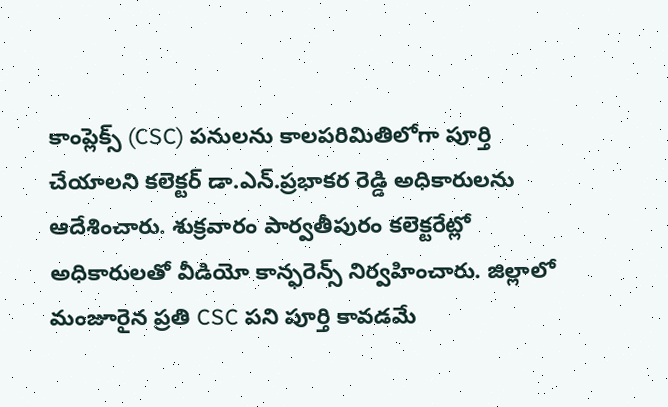కాంప్లెక్స్ (CSC) పనులను కాలపరిమితిలోగా పూర్తి చేయాలని కలెక్టర్ డా.ఎన్.ప్రభాకర రెడ్డి అధికారులను ఆదేశించారు. శుక్రవారం పార్వతీపురం కలెక్టరేట్లో అధికారులతో వీడియో కాన్ఫరెన్స్ నిర్వహించారు. జిల్లాలో మంజూరైన ప్రతి CSC పని పూర్తి కావడమే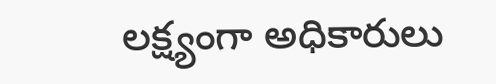లక్ష్యంగా అధికారులు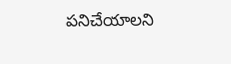పనిచేయాలని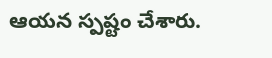ఆయన స్పష్టం చేశారు.